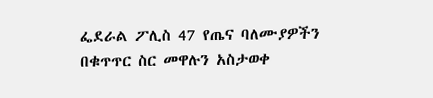ፌደራል ፖሊስ 47 የጤና ባለሙያዎችን በቁጥጥር ስር መዋሉን አስታወቀ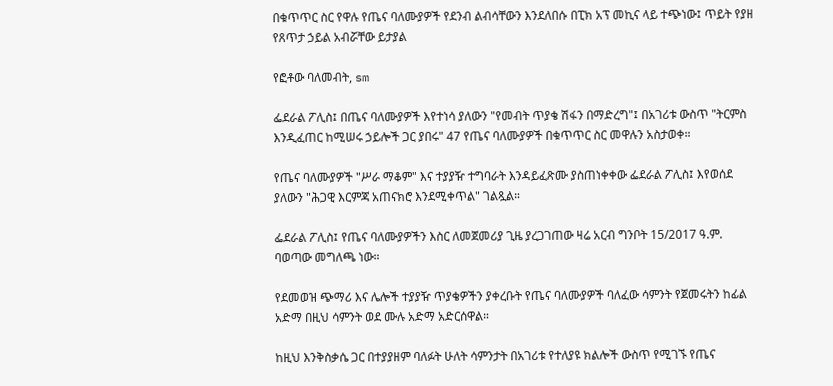በቁጥጥር ስር የዋሉ የጤና ባለሙያዎች የደንብ ልብሳቸውን እንደለበሱ በፒክ አፕ መኪና ላይ ተጭነው፤ ጥይት የያዘ የጸጥታ ኃይል አብሯቸው ይታያል

የፎቶው ባለመብት, sm

ፌደራል ፖሊስ፤ በጤና ባለሙያዎች እየተነሳ ያለውን "የመብት ጥያቄ ሽፋን በማድረግ"፤ በአገሪቱ ውስጥ "ትርምስ እንዲፈጠር ከሚሠሩ ኃይሎች ጋር ያበሩ" 47 የጤና ባለሙያዎች በቁጥጥር ስር መዋሉን አስታወቀ።

የጤና ባለሙያዎች "ሥራ ማቆም" እና ተያያዥ ተግባራት እንዳይፈጽሙ ያስጠነቀቀው ፌደራል ፖሊስ፤ እየወሰደ ያለውን "ሕጋዊ እርምጃ አጠናክሮ እንደሚቀጥል" ገልጿል።

ፌደራል ፖሊስ፤ የጤና ባለሙያዎችን እስር ለመጀመሪያ ጊዜ ያረጋገጠው ዛሬ አርብ ግንቦት 15/2017 ዓ.ም. ባወጣው መግለጫ ነው።

የደመወዝ ጭማሪ እና ሌሎች ተያያዥ ጥያቄዎችን ያቀረቡት የጤና ባለሙያዎች ባለፈው ሳምንት የጀመሩትን ከፊል አድማ በዚህ ሳምንት ወደ ሙሉ አድማ አድርሰዋል።

ከዚህ እንቅስቃሴ ጋር በተያያዘም ባለፉት ሁለት ሳምንታት በአገሪቱ የተለያዩ ክልሎች ውስጥ የሚገኙ የጤና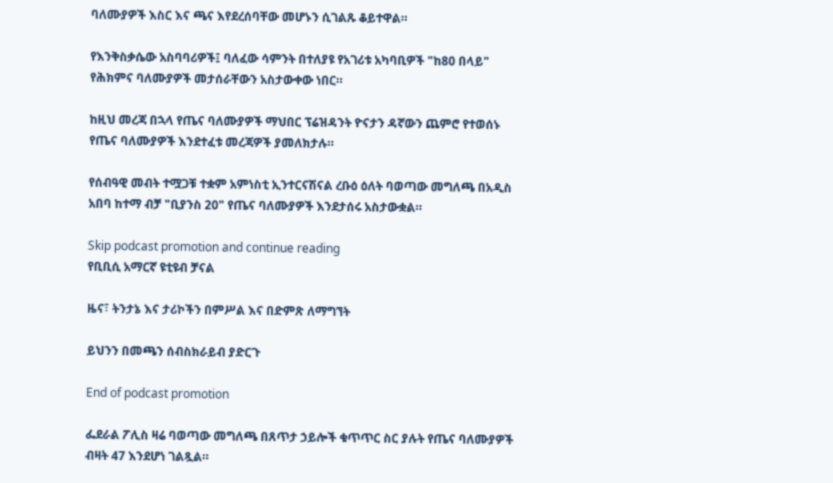ባለሙያዎች እስር እና ጫና እየደረሰባቸው መሆኑን ሲገልጹ ቆይተዋል።

የእንቅስቃሴው አስባባሪዎች፤ ባለፈው ሳምንት በተለያዩ የአገሪቱ አካባቢዎች "ከ80 በላይ" የሕክምና ባለሙያዎች መታሰራቸውን አስታውቀው ነበር።

ከዚህ መረጃ በኋላ የጤና ባለሙያዎች ማህበር ፕሬዝዳንት ዮናታን ዳኛውን ጨምሮ የተወሰኑ የጤና ባለሙያዎች እንደተፈቱ መረጃዎች ያመለክታሉ።

የሰብዓዊ መብት ተሟጋቹ ተቋም አምነስቲ ኢንተርናሽናል ረቡዕ ዕለት ባወጣው መግለጫ በአዲስ አበባ ከተማ ብቻ "ቢያንስ 20" የጤና ባለሙያዎች እንደታሰሩ አስታውቋል።

Skip podcast promotion and continue reading
የቢቢሲ አማርኛ ዩቲዩብ ቻናል

ዜና፣ ትንታኔ እና ታሪኮችን በምሥል እና በድምጽ ለማግኘት

ይህንን በመጫን ሰብስክራይብ ያድርጉ

End of podcast promotion

ፌደራል ፖሊስ ዛሬ ባወጣው መግለጫ በጸጥታ ኃይሎች ቁጥጥር ስር ያሉት የጤና ባለሙያዎች ብዛት 47 እንደሆነ ገልጿል።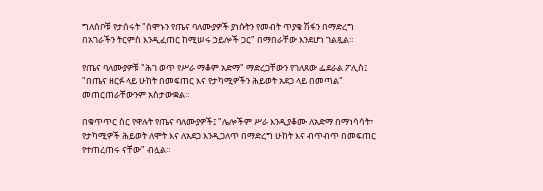ግለሰቦቹ የታሰሩት "ሰሞኑን የጤና ባለሙያዎች ያነሱትን የመብት ጥያቄ ሽፋን በማድረግ በአገራችን ትርምስ እንዲፈጠር ከሚሠሩ ኃይሎች ጋር" በማበራቸው እንደሆነ ገልጿል።

የጤና ባለሙያዎቹ "ሕገ ወጥ የሥራ ማቆም አድማ" ማድረጋቸውን የገለጸው ፌደራል ፖሊስ፤ "በጤና ዘርፉ ላይ ሁከት በመፍጠር እና የታካሚዎችን ሕይወት አደጋ ላይ በመጣል" መጠርጠራቸውንም አስታውቋል።

በቁጥጥር ስር የዋሉት የጤና ባለሙያዎች፤ "ሌሎችም ሥራ እንዲያቆሙ ለአድማ በማነሳሳት፣ የታካሚዎች ሕይወት ለሞት እና ለአደጋ እንዲጋለጥ በማድረግ ሁከት እና ብጥብጥ በመፍጠር የተጠረጠሩ ናቸው" ብሏል።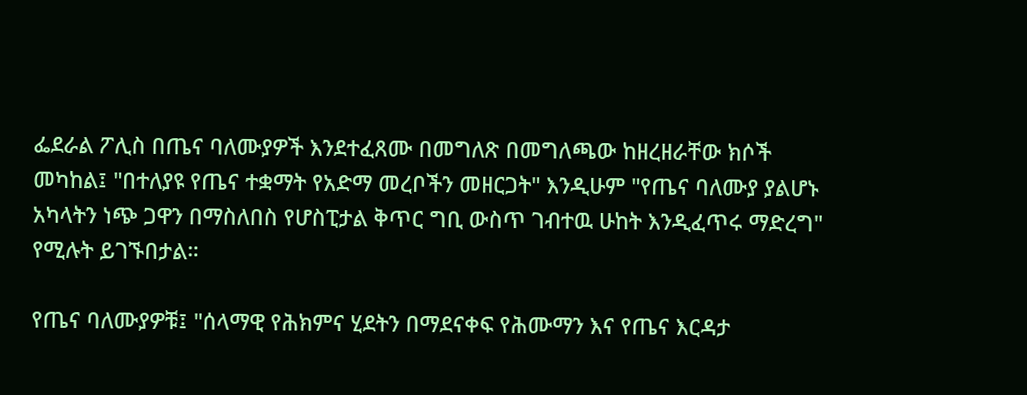ፌደራል ፖሊስ በጤና ባለሙያዎች እንደተፈጸሙ በመግለጽ በመግለጫው ከዘረዘራቸው ክሶች መካከል፤ "በተለያዩ የጤና ተቋማት የአድማ መረቦችን መዘርጋት" እንዲሁም "የጤና ባለሙያ ያልሆኑ አካላትን ነጭ ጋዋን በማስለበስ የሆስፒታል ቅጥር ግቢ ውስጥ ገብተዉ ሁከት እንዲፈጥሩ ማድረግ" የሚሉት ይገኙበታል።

የጤና ባለሙያዎቹ፤ "ሰላማዊ የሕክምና ሂደትን በማደናቀፍ የሕሙማን እና የጤና እርዳታ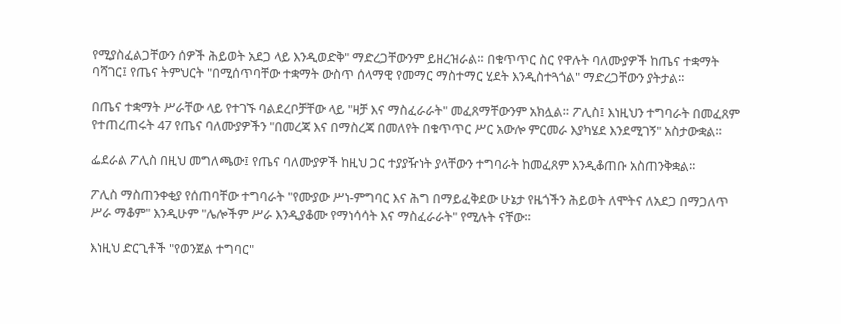የሚያስፈልጋቸውን ሰዎች ሕይወት አደጋ ላይ እንዲወድቅ" ማድረጋቸውንም ይዘረዝራል። በቁጥጥር ስር የዋሉት ባለሙያዎች ከጤና ተቋማት ባሻገር፤ የጤና ትምህርት "በሚሰጥባቸው ተቋማት ውስጥ ሰላማዊ የመማር ማስተማር ሂደት እንዲስተጓጎል" ማድረጋቸውን ያትታል።

በጤና ተቋማት ሥራቸው ላይ የተገኙ ባልደረቦቻቸው ላይ "ዛቻ እና ማስፈራራት" መፈጸማቸውንም አክሏል። ፖሊስ፤ እነዚህን ተግባራት በመፈጸም የተጠረጠሩት 47 የጤና ባለሙያዎችን "በመረጃ እና በማስረጃ በመለየት በቁጥጥር ሥር አውሎ ምርመራ እያካሄደ እንደሚገኝ" አስታውቋል።

ፌደራል ፖሊስ በዚህ መግለጫው፤ የጤና ባለሙያዎች ከዚህ ጋር ተያያዥነት ያላቸውን ተግባራት ከመፈጸም እንዲቆጠቡ አስጠንቅቋል።

ፖሊስ ማስጠንቀቂያ የሰጠባቸው ተግባራት "የሙያው ሥነ-ምግባር እና ሕግ በማይፈቅደው ሁኔታ የዜጎችን ሕይወት ለሞትና ለአደጋ በማጋለጥ ሥራ ማቆም" እንዲሁም "ሌሎችም ሥራ እንዲያቆሙ የማነሳሳት እና ማስፈራራት" የሚሉት ናቸው።

እነዚህ ድርጊቶች "የወንጀል ተግባር"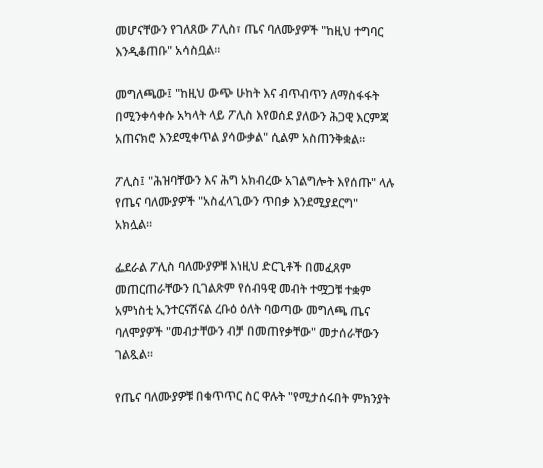መሆናቸውን የገለጸው ፖሊስ፣ ጤና ባለሙያዎች "ከዚህ ተግባር እንዲቆጠቡ" አሳስቧል።

መግለጫው፤ "ከዚህ ውጭ ሁከት እና ብጥብጥን ለማስፋፋት በሚንቀሳቀሱ አካላት ላይ ፖሊስ እየወሰደ ያለውን ሕጋዊ እርምጃ አጠናክሮ እንደሚቀጥል ያሳውቃል" ሲልም አስጠንቅቋል።

ፖሊስ፤ "ሕዝባቸውን እና ሕግ አክብረው አገልግሎት እየሰጡ" ላሉ የጤና ባለሙያዎች "አስፈላጊውን ጥበቃ እንደሚያደርግ" አክሏል።

ፌደራል ፖሊስ ባለሙያዎቹ እነዚህ ድርጊቶች በመፈጸም መጠርጠራቸውን ቢገልጽም የሰብዓዊ መብት ተሟጋቹ ተቋም አምነስቲ ኢንተርናሽናል ረቡዕ ዕለት ባወጣው መግለጫ ጤና ባለሞያዎች "መብታቸውን ብቻ በመጠየቃቸው" መታሰራቸውን ገልጿል።

የጤና ባለሙያዎቹ በቁጥጥር ስር ዋሉት "የሚታሰሩበት ምክንያት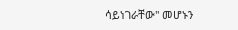ሳይነገራቸው" መሆኑን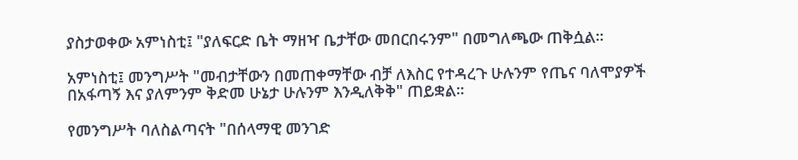ያስታወቀው አምነስቲ፤ "ያለፍርድ ቤት ማዘዣ ቤታቸው መበርበሩንም" በመግለጫው ጠቅሷል።

አምነስቲ፤ መንግሥት "መብታቸውን በመጠቀማቸው ብቻ ለእስር የተዳረጉ ሁሉንም የጤና ባለሞያዎች በአፋጣኝ እና ያለምንም ቅድመ ሁኔታ ሁሉንም እንዲለቅቅ" ጠይቋል።

የመንግሥት ባለስልጣናት "በሰላማዊ መንገድ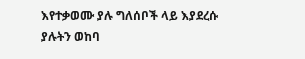እየተቃወሙ ያሉ ግለሰቦች ላይ እያደረሱ ያሉትን ወከባ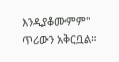እንዲያቆሙምም" ጥሪውን አቅርቧል።